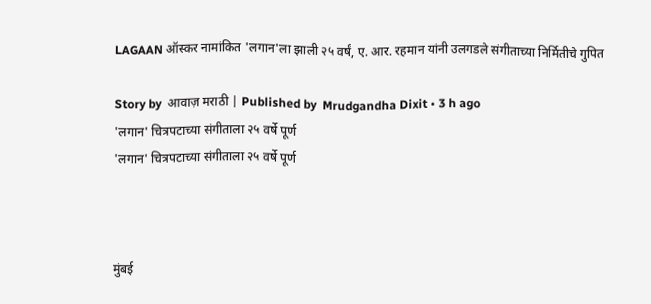LAGAAN ऑस्कर नामांकित 'लगान'ला झाली २५ वर्षं, ए. आर. रहमान यांनी उलगडले संगीताच्या निर्मितीचे गुपित

Story by  आवाज़ मराठी | Published by  Mrudgandha Dixit • 3 h ago
'लगान' चित्रपटाच्या संगीताला २५ वर्षे पूर्ण
'लगान' चित्रपटाच्या संगीताला २५ वर्षे पूर्ण



मुंबई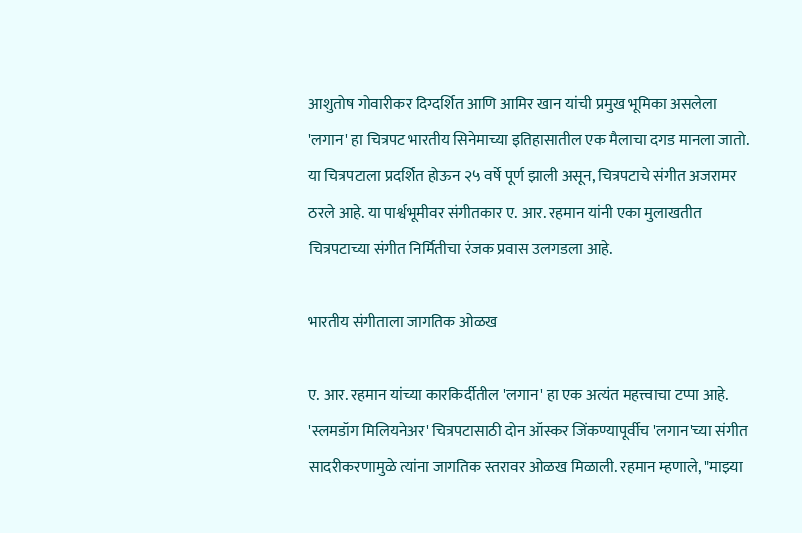आशुतोष गोवारीकर दिग्दर्शित आणि आमिर खान यांची प्रमुख भूमिका असलेला 'लगान' हा चित्रपट भारतीय सिनेमाच्या इतिहासातील एक मैलाचा दगड मानला जातो. या चित्रपटाला प्रदर्शित होऊन २५ वर्षे पूर्ण झाली असून, चित्रपटाचे संगीत अजरामर ठरले आहे. या पार्श्वभूमीवर संगीतकार ए. आर. रहमान यांनी एका मुलाखतीत चित्रपटाच्या संगीत निर्मितीचा रंजक प्रवास उलगडला आहे.

भारतीय संगीताला जागतिक ओळख

ए. आर. रहमान यांच्या कारकिर्दीतील 'लगान' हा एक अत्यंत महत्त्वाचा टप्पा आहे. 'स्लमडॉग मिलियनेअर' चित्रपटासाठी दोन ऑस्कर जिंकण्यापूर्वीच 'लगान'च्या संगीत सादरीकरणामुळे त्यांना जागतिक स्तरावर ओळख मिळाली. रहमान म्हणाले, "माझ्या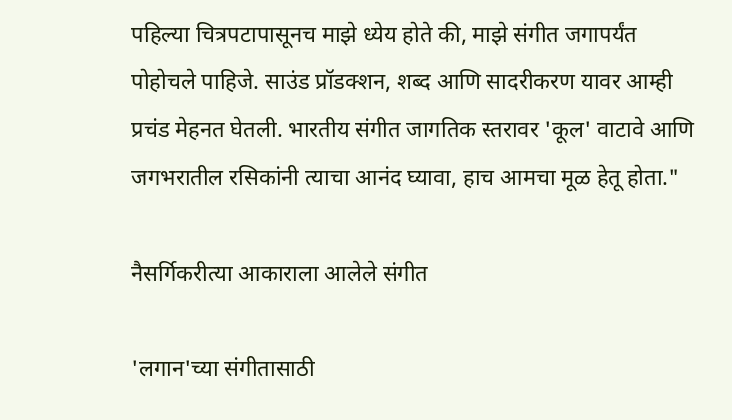पहिल्या चित्रपटापासूनच माझे ध्येय होते की, माझे संगीत जगापर्यंत पोहोचले पाहिजे. साउंड प्रॉडक्शन, शब्द आणि सादरीकरण यावर आम्ही प्रचंड मेहनत घेतली. भारतीय संगीत जागतिक स्तरावर 'कूल' वाटावे आणि जगभरातील रसिकांनी त्याचा आनंद घ्यावा, हाच आमचा मूळ हेतू होता."

नैसर्गिकरीत्या आकाराला आलेले संगीत

'लगान'च्या संगीतासाठी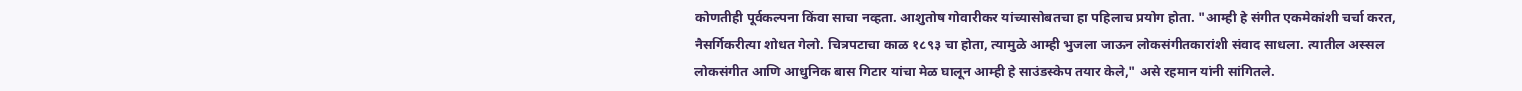कोणतीही पूर्वकल्पना किंवा साचा नव्हता. आशुतोष गोवारीकर यांच्यासोबतचा हा पहिलाच प्रयोग होता. "आम्ही हे संगीत एकमेकांशी चर्चा करत, नैसर्गिकरीत्या शोधत गेलो. चित्रपटाचा काळ १८९३ चा होता, त्यामुळे आम्ही भुजला जाऊन लोकसंगीतकारांशी संवाद साधला. त्यातील अस्सल लोकसंगीत आणि आधुनिक बास गिटार यांचा मेळ घालून आम्ही हे साउंडस्केप तयार केले," असे रहमान यांनी सांगितले.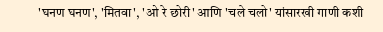'घनण घनण', 'मितवा', 'ओ रे छोरी' आणि 'चले चलो' यांसारखी गाणी कशी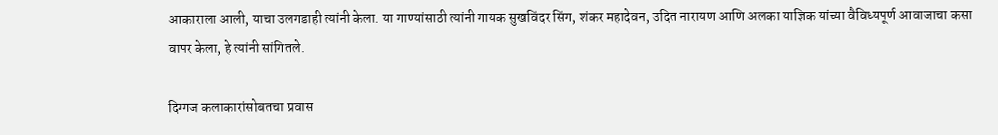आकाराला आली, याचा उलगडाही त्यांनी केला. या गाण्यांसाठी त्यांनी गायक सुखविंदर सिंग, शंकर महादेवन, उदित नारायण आणि अलका याज्ञिक यांच्या वैविध्यपूर्ण आवाजाचा कसा वापर केला, हे त्यांनी सांगितले.

दिग्गज कलाकारांसोबतचा प्रवास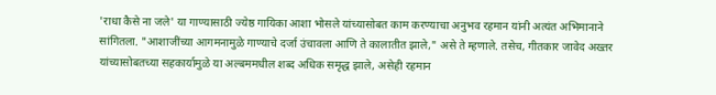'राधा कैसे ना जले' या गाण्यासाठी ज्येष्ठ गायिका आशा भोसले यांच्यासोबत काम करण्याचा अनुभव रहमान यांनी अत्यंत अभिमानाने सांगितला. "आशाजींच्या आगमनामुळे गाण्याचे दर्जा उंचावला आणि ते कालातीत झाले," असे ते म्हणाले. तसेच, गीतकार जावेद अख्तर यांच्यासोबतच्या सहकार्यामुळे या अल्बममधील शब्द अधिक समृद्ध झाले, असेही रहमान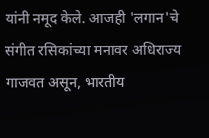यांनी नमूद केले. आजही 'लगान'चे संगीत रसिकांच्या मनावर अधिराज्य गाजवत असून, भारतीय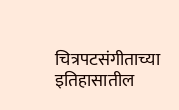चित्रपटसंगीताच्या इतिहासातील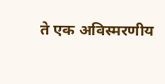ते एक अविस्मरणीय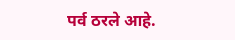पर्व ठरले आहे.